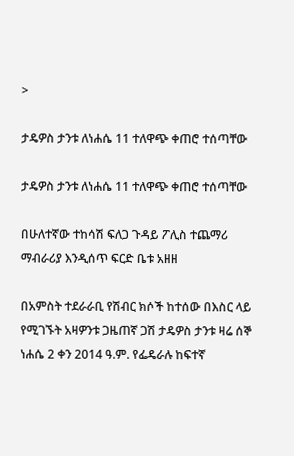>

ታዴዎስ ታንቱ ለነሐሴ 11 ተለዋጭ ቀጠሮ ተሰጣቸው

ታዴዎስ ታንቱ ለነሐሴ 11 ተለዋጭ ቀጠሮ ተሰጣቸው

በሁለተኛው ተከሳሽ ፍለጋ ጉዳይ ፖሊስ ተጨማሪ ማብራሪያ እንዲሰጥ ፍርድ ቤቱ አዘዘ

በአምስት ተደራራቢ የሽብር ክሶች ከተሰው በእስር ላይ የሚገኙት አዛዎንቱ ጋዜጠኛ ጋሽ ታዴዎስ ታንቱ ዛሬ ሰኞ ነሐሴ 2 ቀን 2014 ዓ.ም. የፌዴራሉ ከፍተኛ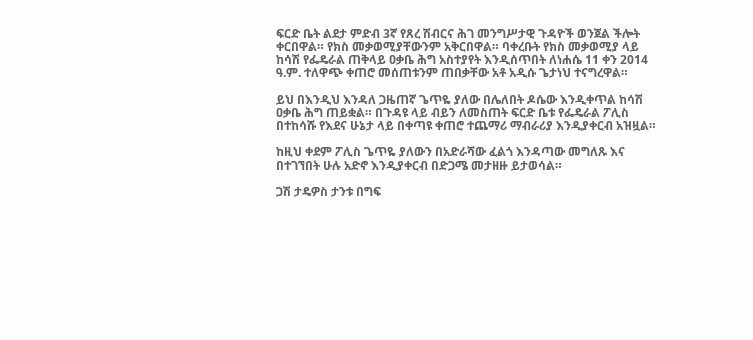ፍርድ ቤት ልደታ ምድብ 3ኛ የጸረ ሽብርና ሕገ መንግሥታዊ ጉዳዮች ወንጀል ችሎት ቀርበዋል። የክስ መቃወሚያቸውንም አቅርበዋል። ባቀረቡት የክስ መቃወሚያ ላይ ከሳሽ የፌዴራል ጠቅላይ ዐቃቤ ሕግ አስተያየት እንዲሰጥበት ለነሐሴ 11 ቀን 2014 ዓ.ም. ተለዋጭ ቀጠሮ መሰጠቱንም ጠበቃቸው አቶ አዲሱ ጌታነህ ተናግረዋል።

ይህ በእንዲህ እንዳለ ጋዜጠኛ ጌጥዬ ያለው በሌለበት ዶሴው እንዲቀጥል ከሳሽ ዐቃቤ ሕግ ጠይቋል። በጉዳዩ ላይ ብይን ለመስጠት ፍርድ ቤቱ የፌዴራል ፖሊስ በተከሳሹ የእደና ሁኔታ ላይ በቀጣዩ ቀጠሮ ተጨማሪ ማብራሪያ እንዲያቀርብ አዝዟል።

ከዚህ ቀደም ፖሊስ ጌጥዬ ያለውን በአድራሻው ፈልጎ እንዳጣው መግለጹ እና በተገኘበት ሁሉ አድኖ እንዲያቀርብ በድጋሜ መታዘዙ ይታወሳል።

ጋሽ ታዴዎስ ታንቱ በግፍ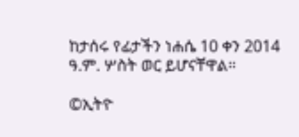ከታሰሩ የፊታችን ነሐሴ 10 ቀን 2014 ዓ.ም. ሦስት ወር ይሆናቸዋል።

©ኢትዮ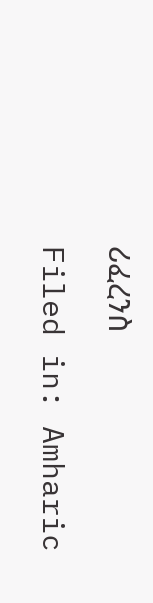ሪፈረንስ

Filed in: Amharic